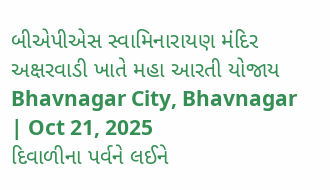બીએપીએસ સ્વામિનારાયણ મંદિર અક્ષરવાડી ખાતે મહા આરતી યોજાય
Bhavnagar City, Bhavnagar | Oct 21, 2025
દિવાળીના પર્વને લઈને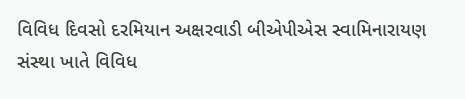વિવિધ દિવસો દરમિયાન અક્ષરવાડી બીએપીએસ સ્વામિનારાયણ સંસ્થા ખાતે વિવિધ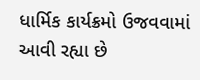ધાર્મિક કાર્યક્રમો ઉજવવામાં આવી રહ્યા છે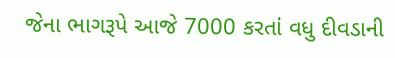જેના ભાગરૂપે આજે 7000 કરતાં વધુ દીવડાની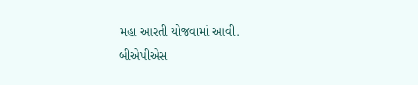મહા આરતી યોજવામાં આવી.
બીએપીએસ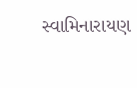સ્વામિનારાયણ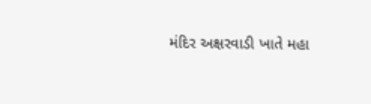મંદિર અક્ષરવાડી ખાતે મહા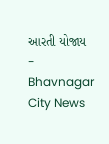આરતી યોજાય - Bhavnagar City News